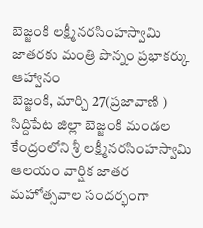బెజ్జంకి లక్ష్మీనరసింహస్వామి జాతరకు మంత్రి పొన్నం ప్రభాకర్కు ఆహ్వానం
బెజ్జంకి, మార్చి 27(ప్రజావాణి )
సిద్దిపేట జిల్లా బెజ్జంకి మండల కేంద్రంలోని శ్రీ లక్ష్మీనరసింహస్వామి ఆలయం వార్షిక జాతర మహోత్సవాల సందర్భంగా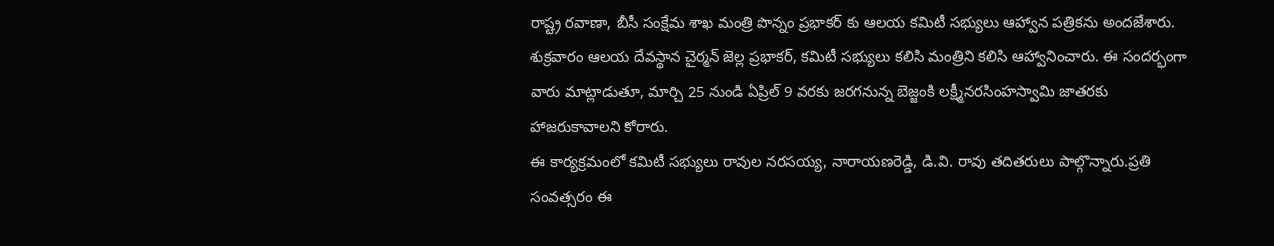రాష్ట్ర రవాణా, బీసీ సంక్షేమ శాఖ మంత్రి పొన్నం ప్రభాకర్ కు ఆలయ కమిటీ సభ్యులు ఆహ్వాన పత్రికను అందజేశారు.
శుక్రవారం ఆలయ దేవస్థాన చైర్మన్ జెల్ల ప్రభాకర్, కమిటీ సభ్యులు కలిసి మంత్రిని కలిసి ఆహ్వానించారు. ఈ సందర్భంగా వారు మాట్లాడుతూ, మార్చి 25 నుండి ఏప్రిల్ 9 వరకు జరగనున్న బెజ్జంకి లక్ష్మీనరసింహస్వామి జాతరకు హాజరుకావాలని కోరారు.
ఈ కార్యక్రమంలో కమిటీ సభ్యులు రావుల నరసయ్య, నారాయణరెడ్డి, డి.వి. రావు తదితరులు పాల్గొన్నారు.ప్రతి సంవత్సరం ఈ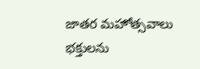జాతర మహోత్సవాలు భక్తులను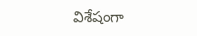విశేషంగా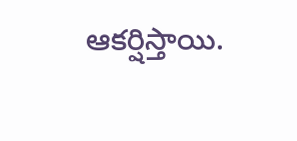ఆకర్షిస్తాయి.